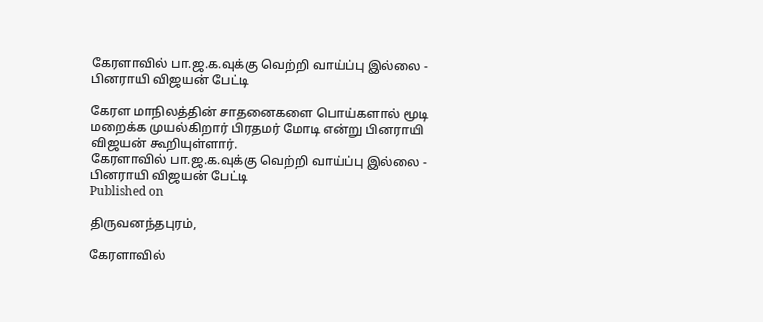கேரளாவில் பா.ஜ.க.வுக்கு வெற்றி வாய்ப்பு இல்லை - பினராயி விஜயன் பேட்டி

கேரள மாநிலத்தின் சாதனைகளை பொய்களால் மூடி மறைக்க முயல்கிறார் பிரதமர் மோடி என்று பினராயி விஜயன் கூறியுள்ளார்.
கேரளாவில் பா.ஜ.க.வுக்கு வெற்றி வாய்ப்பு இல்லை - பினராயி விஜயன் பேட்டி
Published on

திருவனந்தபுரம்,

கேரளாவில்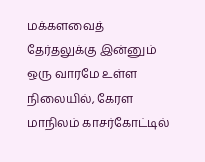மக்களவைத் தேர்தலுக்கு இன்னும் ஒரு வாரமே உள்ள நிலையில், கேரள மாநிலம் காசர்கோட்டில்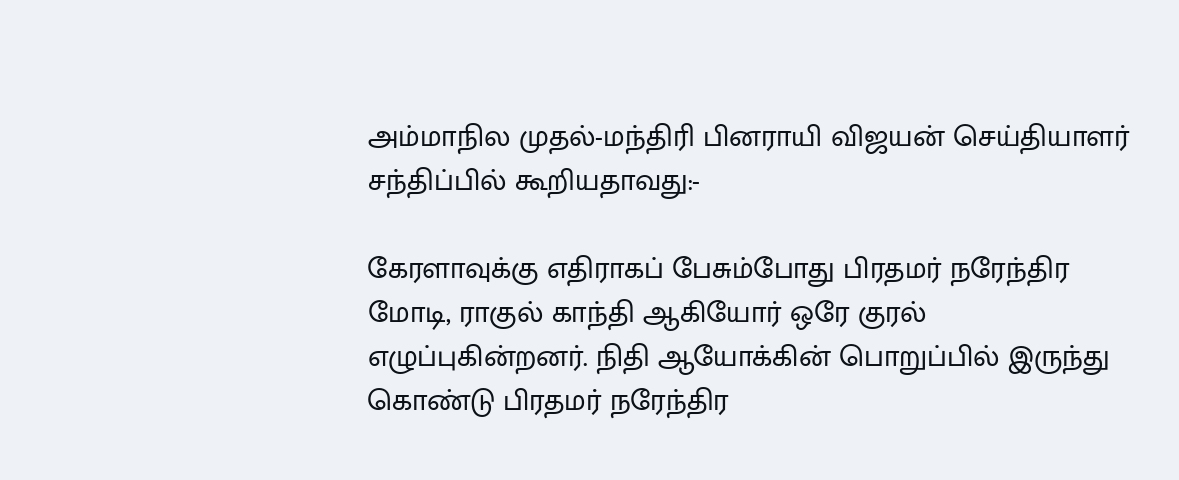அம்மாநில முதல்-மந்திரி பினராயி விஜயன் செய்தியாளர் சந்திப்பில் கூறியதாவது:-

கேரளாவுக்கு எதிராகப் பேசும்போது பிரதமர் நரேந்திர மோடி, ராகுல் காந்தி ஆகியோர் ஒரே குரல் எழுப்புகின்றனர். நிதி ஆயோக்கின் பொறுப்பில் இருந்து கொண்டு பிரதமர் நரேந்திர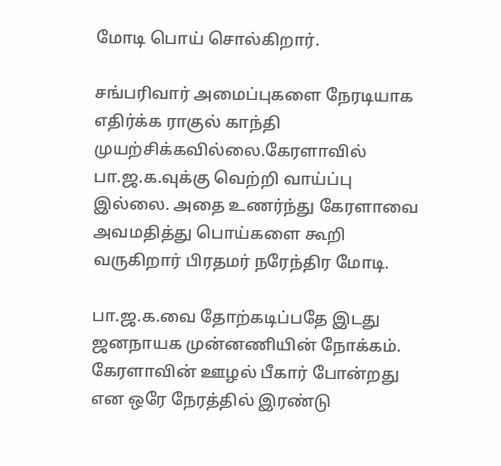மோடி பொய் சொல்கிறார்.

சங்பரிவார் அமைப்புகளை நேரடியாக எதிர்க்க ராகுல் காந்தி முயற்சிக்கவில்லை.கேரளாவில் பா.ஜ.க.வுக்கு வெற்றி வாய்ப்பு இல்லை. அதை உணர்ந்து கேரளாவை அவமதித்து பொய்களை கூறி வருகிறார் பிரதமர் நரேந்திர மோடி.

பா.ஜ.க.வை தோற்கடிப்பதே இடது ஜனநாயக முன்னணியின் நோக்கம். கேரளாவின் ஊழல் பீகார் போன்றது என ஒரே நேரத்தில் இரண்டு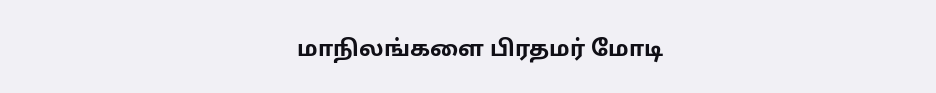மாநிலங்களை பிரதமர் மோடி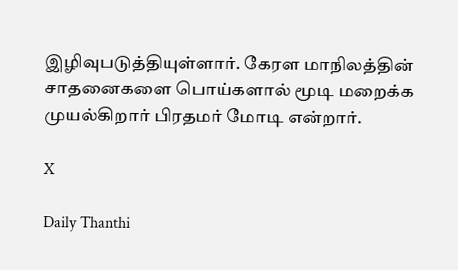இழிவுபடுத்தியுள்ளார். கேரள மாநிலத்தின் சாதனைகளை பொய்களால் மூடி மறைக்க முயல்கிறார் பிரதமர் மோடி என்றார்.

X

Daily Thanthi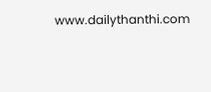www.dailythanthi.com